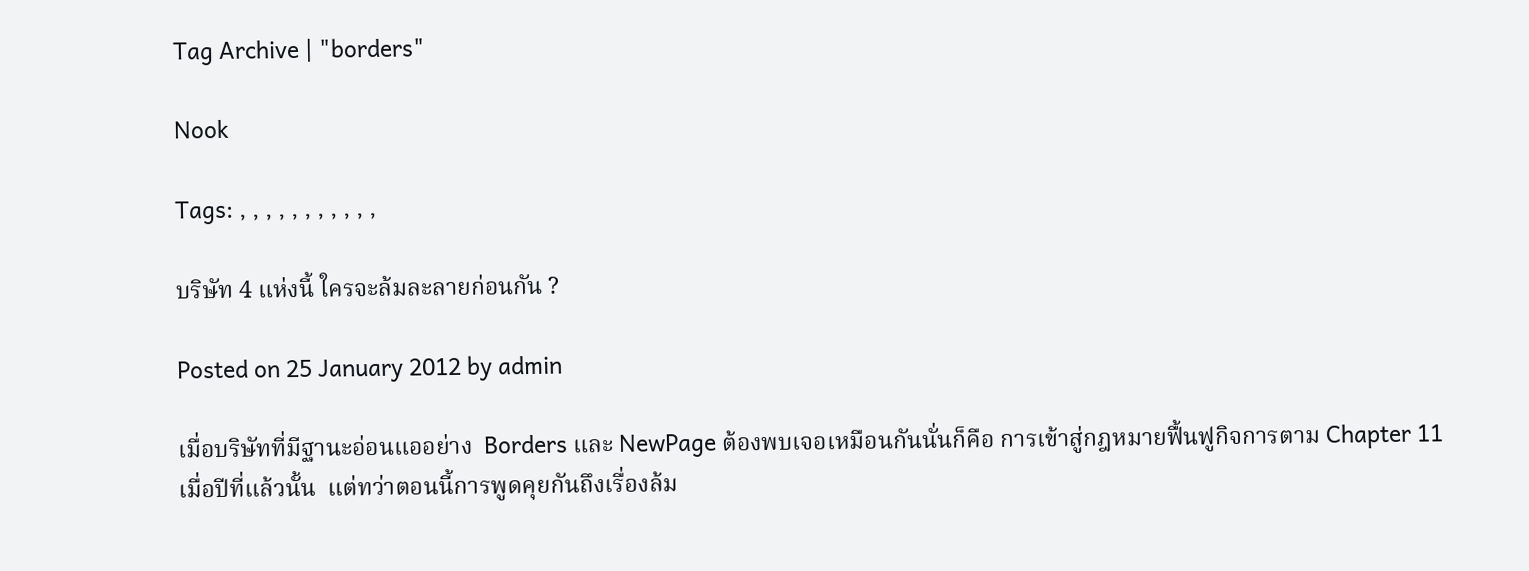Tag Archive | "borders"

Nook

Tags: , , , , , , , , , , ,

บริษัท 4 แห่งนี้ ใครจะล้มละลายก่อนกัน ?

Posted on 25 January 2012 by admin

เมื่อบริษัทที่มีฐานะอ่อนแออย่าง  Borders และ NewPage ต้องพบเจอเหมือนกันนั่นก็คือ การเข้าสู่กฎหมายฟื้นฟูกิจการตาม Chapter 11 เมื่อปีที่แล้วนั้น  แต่ทว่าตอนนี้การพูดคุยกันถึงเรื่องล้ม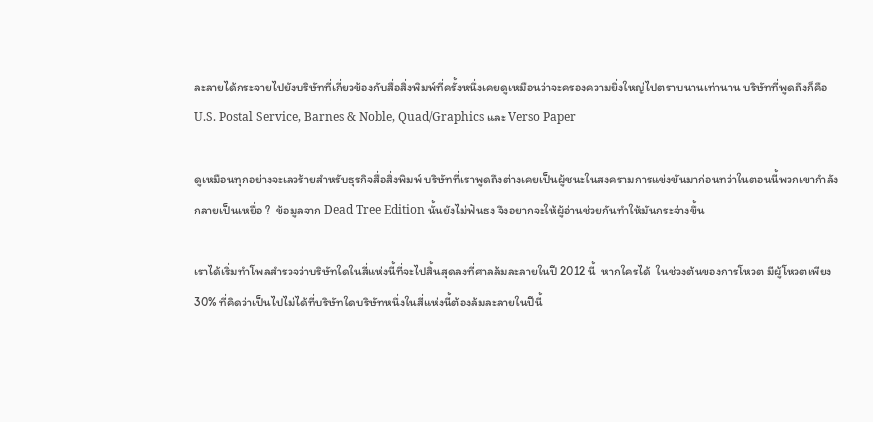ละลายได้กระจายไปยังบริษัทที่เกี่ยวข้องกับสื่อสิ่งพิมพ์ที่ครั้งหนึ่งเคยดูเหมือนว่าจะครองความยิ่งใหญ่ไปตราบนานเท่านาน บริษัทที่พูดถึงก็คือ U.S. Postal Service, Barnes & Noble, Quad/Graphics และ Verso Paper

ดูเหมือนทุกอย่างจะเลวร้ายสำหรับธุรกิจสื่อสิ่งพิมพ์ บริษัทที่เราพูดถึงต่างเคยเป็นผู้ชนะในสงครามการแข่งขันมาก่อนทว่าในตอนนี้พวกเขากำลังกลายเป็นเหยื่อ ?  ข้อมูลจาก Dead Tree Edition นั้นยังไม่ฟันธง จึงอยากจะให้ผู้อ่านช่วยกันทำให้มันกระจ่างขึ้น

เราได้เริ่มทำโพลสำรวจว่าบริษัทใดในสี่แห่งนี้ที่จะไปสิ้นสุดลงที่ศาลล้มละลายในปี 2012 นี้  หากใครได้  ในช่วงต้นของการโหวต มีผู้โหวตเพียง 30% ที่คิดว่าเป็นไปไม่ได้ที่บริษัทใดบริษัทหนึ่งในสี่แห่งนี้ต้องล้มละลายในปีนี้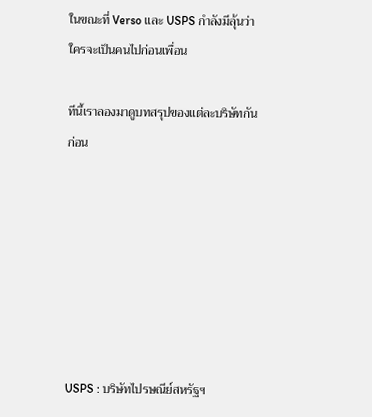ในขณะที่ Verso และ USPS กำลังมีลุ้นว่าใครจะเป็นคนไปก่อนเพื่อน

ทีนี้เราลองมาดูบทสรุปของแต่ละบริษัทกันก่อน







USPS : บริษัทไปรษณีย์สหรัฐฯ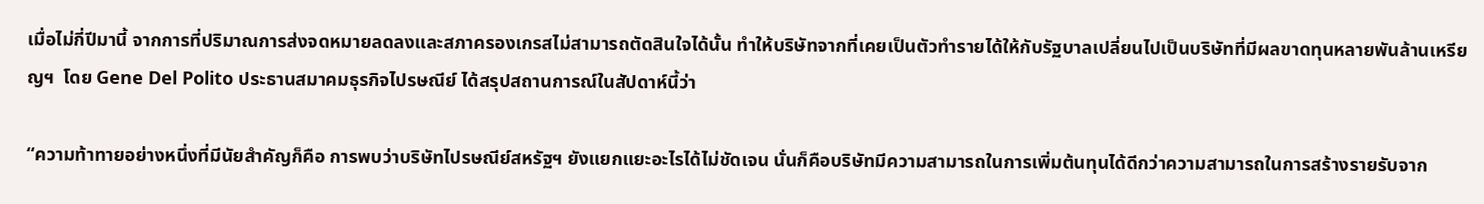เมื่อไม่กี่ปีมานี้ จากการที่ปริมาณการส่งจดหมายลดลงและสภาครองเกรสไม่สามารถตัดสินใจได้นั้น ทำให้บริษัทจากที่เคยเป็นตัวทำรายได้ให้กับรัฐบาลเปลี่ยนไปเป็นบริษัทที่มีผลขาดทุนหลายพันล้านเหรียญฯ  โดย Gene Del Polito ประธานสมาคมธุรกิจไปรษณีย์ ได้สรุปสถานการณ์ในสัปดาห์นี้ว่า

“ความท้าทายอย่างหนึ่งที่มีนัยสำคัญก็คือ การพบว่าบริษัทไปรษณีย์สหรัฐฯ ยังแยกแยะอะไรได้ไม่ชัดเจน นั่นก็คือบริษัทมีความสามารถในการเพิ่มต้นทุนได้ดีกว่าความสามารถในการสร้างรายรับจาก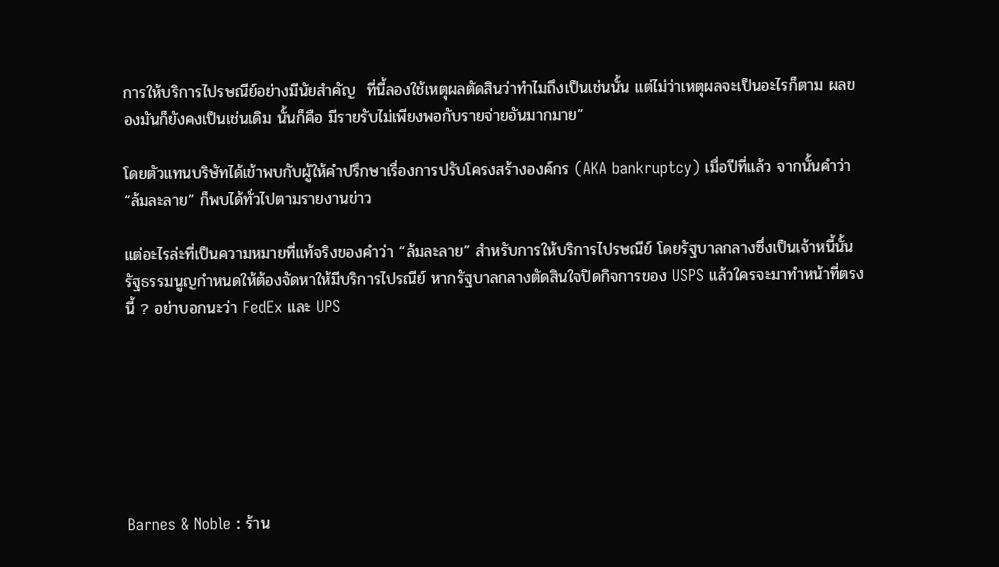การให้บริการไปรษณีย์อย่างมีนัยสำคัญ  ที่นี้ลองใช้เหตุผลตัดสินว่าทำไมถึงเป็นเช่นนั้น แต่ไม่ว่าเหตุผลจะเป็นอะไรก็ตาม ผลของมันก็ยังคงเป็นเช่นเดิม นั้นก็คือ มีรายรับไม่เพียงพอกับรายจ่ายอันมากมาย”

โดยตัวแทนบริษัทได้เข้าพบกับผู้ให้คำปรึกษาเรื่องการปรับโครงสร้างองค์กร (AKA bankruptcy) เมื่อปีที่แล้ว จากนั้นคำว่า “ล้มละลาย” ก็พบได้ทั่วไปตามรายงานข่าว

แต่อะไรล่ะที่เป็นความหมายที่แท้จริงของคำว่า “ล้มละลาย” สำหรับการให้บริการไปรษณีย์ โดยรัฐบาลกลางซึ่งเป็นเจ้าหนี้นั้น รัฐธรรมนูญกำหนดให้ต้องจัดหาให้มีบริการไปรณีย์ หากรัฐบาลกลางตัดสินใจปิดกิจการของ USPS แล้วใครจะมาทำหน้าที่ตรงนี้ ? อย่าบอกนะว่า FedEx และ UPS







Barnes & Noble : ร้าน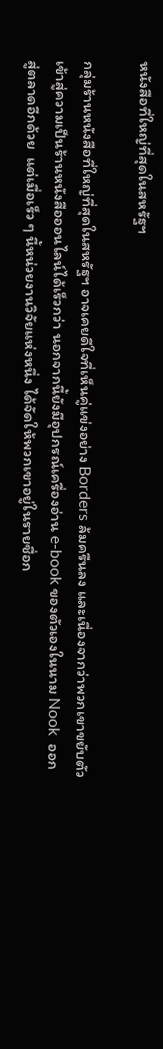หนังสือที่ใหญ่ที่สุดในสหรัฐฯ

กลุ่มร้านหนังสือที่ใหญ่ที่สุดในสหรัฐฯ อาจเคยดีใจที่เห็นคู่แข่งอย่าง Borders ล้มครืนลง และเนื่องจากว่าพวกเขาขยับตัวเข้าสู่ความเป็นร้านหนังสือออนไลน์ได้เร็วกว่า นอกจากนี้ยังมีอุปกรณ์เครื่องอ่าน e-book ของตัวเองในนาม Nook  ออกสู่ตลาดอีกด้วย  แต่เมื่อเร็ว ๆ นี้หน่วยงานวิจัยแห่งหนึ่ง ได้จัดให้พวกเขาอยู่ในรายชื่อก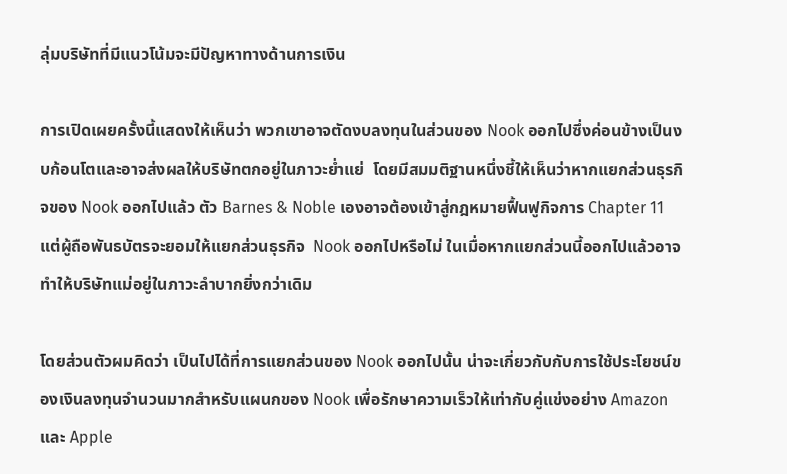ลุ่มบริษัทที่มีแนวโน้มจะมีปัญหาทางด้านการเงิน

การเปิดเผยครั้งนี้แสดงให้เห็นว่า พวกเขาอาจตัดงบลงทุนในส่วนของ Nook ออกไปซึ่งค่อนข้างเป็นงบก้อนโตและอาจส่งผลให้บริษัทตกอยู่ในภาวะย่ำแย่  โดยมีสมมติฐานหนึ่งชี้ให้เห็นว่าหากแยกส่วนธุรกิจของ Nook ออกไปแล้ว ตัว Barnes & Noble เองอาจต้องเข้าสู่กฎหมายฟื้นฟูกิจการ Chapter 11 แต่ผู้ถือพันธบัตรจะยอมให้แยกส่วนธุรกิจ  Nook ออกไปหรือไม่ ในเมื่อหากแยกส่วนนี้ออกไปแล้วอาจทำให้บริษัทแม่อยู่ในภาวะลำบากยิ่งกว่าเดิม

โดยส่วนตัวผมคิดว่า เป็นไปได้ที่การแยกส่วนของ Nook ออกไปนั้น น่าจะเกี่ยวกับกับการใช้ประโยชน์ของเงินลงทุนจำนวนมากสำหรับแผนกของ Nook เพื่อรักษาความเร็วให้เท่ากับคู่แข่งอย่าง Amazon และ Apple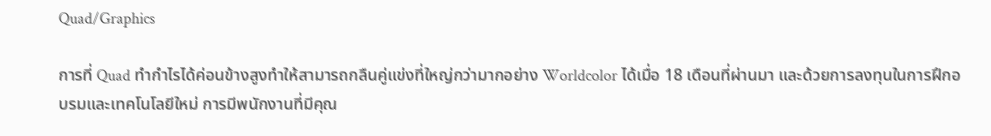Quad/Graphics

การที่ Quad ทำกำไรได้ค่อนข้างสูงทำให้สามารถกลืนคู่แข่งที่ใหญ่กว่ามากอย่าง Worldcolor ได้เมื่อ 18 เดือนที่ผ่านมา และด้วยการลงทุนในการฝึกอบรมและเทคโนโลยีใหม่ การมีพนักงานที่มีคุณ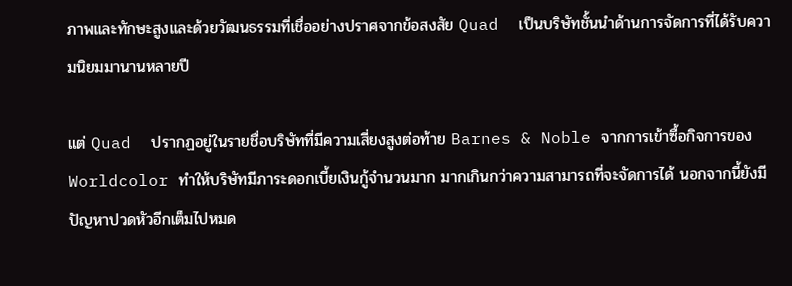ภาพและทักษะสูงและด้วยวัฒนธรรมที่เชื่ออย่างปราศจากข้อสงสัย Quad  เป็นบริษัทชั้นนำด้านการจัดการที่ได้รับความนิยมมานานหลายปี

แต่ Quad  ปรากฏอยู่ในรายชื่อบริษัทที่มีความเสี่ยงสูงต่อท้าย Barnes & Noble จากการเข้าซื้อกิจการของ Worldcolor ทำให้บริษัทมีภาระดอกเบี้ยเงินกู้จำนวนมาก มากเกินกว่าความสามารถที่จะจัดการได้ นอกจากนี้ยังมีปัญหาปวดหัวอีกเต็มไปหมด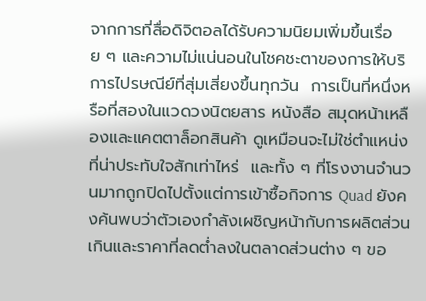จากการที่สื่อดิจิตอลได้รับความนิยมเพิ่มขึ้นเรื่อย ๆ และความไม่แน่นอนในโชคชะตาของการให้บริการไปรษณีย์ที่สุ่มเสี่ยงขึ้นทุกวัน  การเป็นที่หนึ่งหรือที่สองในแวดวงนิตยสาร หนังสือ สมุดหน้าเหลืองและแคตตาล็อกสินค้า ดูเหมือนจะไม่ใช่ตำแหน่งที่น่าประทับใจสักเท่าไหร่  และทั้ง ๆ ที่โรงงานจำนวนมากถูกปิดไปตั้งแต่การเข้าซื้อกิจการ Quad ยังคงค้นพบว่าตัวเองกำลังเผชิญหน้ากับการผลิตส่วนเกินและราคาที่ลดต่ำลงในตลาดส่วนต่าง ๆ ขอ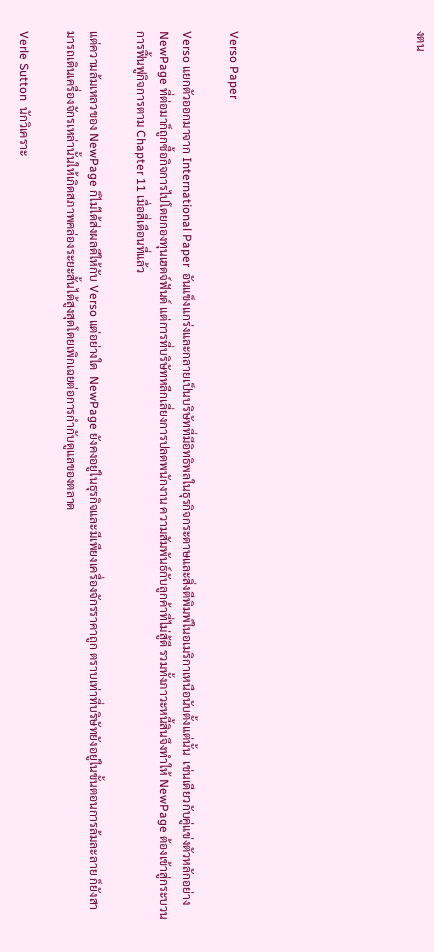งตน







Verso Paper

Verso แยกตัวออกมาจาก International Paper  อันแข็งแกร่งและกลายเป็นบริษัทที่มีอิทธิพลในธุรกิจกระดาษและสิ่งตีพิมพ์ในอเมริกาเหนือนับตั้งแต่นั้น  เช่นเดียวกับคู่แข่งตัวหลักอย่าง NewPage ที่ต่อมาก็ถูกซื้อกิจการไปโดยกองทุนเฮดจ์ฟันด์ แต่การที่บริษัทหลีกเลี่ยงการปลดพนักงาน ความสัมพันธ์กับลูกค้าที่ไม่สู้ดี รวมทั้งภาวะหนี้สินจึงทำให้ NewPage ต้องเข้าสู่กระบวนการฟื้นฟูกิจการตาม Chapter 11 เมื่อสี่เดือนที่แล้ว

แต่ความล้มเหลวของ NewPage ก็ไม่ได้ส่งผลดีให้กับ Verso แต่อย่างใด  NewPage ยังคงอยู่ในธุรกิจและมีเพียงเครื่องจักรราคาถูก ตราบเท่าที่บริษัทยังอยู่ในขั้นตอนการล้มละลาย ก็ยังสามารถเดินเครื่องจักรเหล่านั้นให้เกิดสภาพคล่องระยะสั้นได้สูงสุดโดยเพิกเฉยต่อการกำกับดูแลของตลาด

Verle Sutton  นักวิเคราะ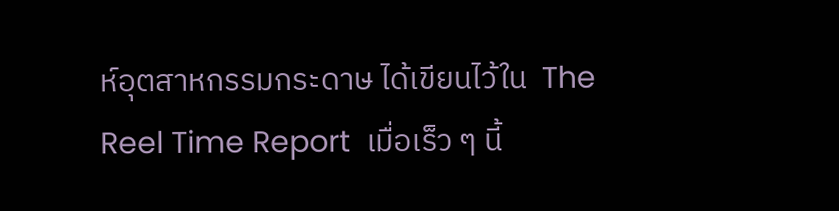ห์อุตสาหกรรมกระดาษ ได้เขียนไว้ใน  The Reel Time Report  เมื่อเร็ว ๆ นี้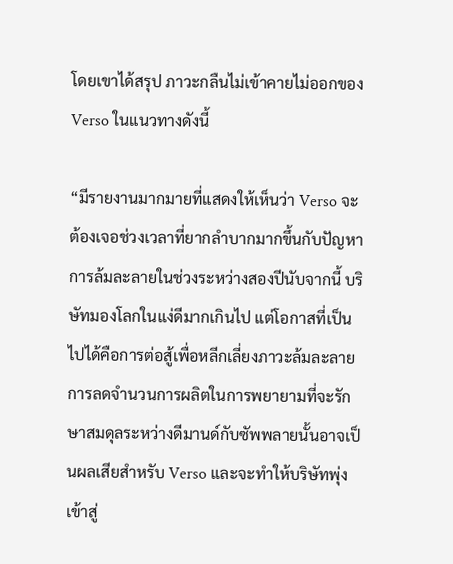โดยเขาได้สรุป ภาวะกลืนไม่เข้าคายไม่ออกของ Verso ในแนวทางดังนี้

“มีรายงานมากมายที่แสดงให้เห็นว่า Verso จะต้องเจอช่วงเวลาที่ยากลำบากมากขึ้นกับปัญหาการล้มละลายในช่วงระหว่างสองปีนับจากนี้ บริษัทมองโลกในแง่ดีมากเกินไป แต่โอกาสที่เป็นไปได้คือการต่อสู้เพื่อหลีกเลี่ยงภาวะล้มละลาย  การลดจำนวนการผลิตในการพยายามที่จะรักษาสมดุลระหว่างดีมานด์กับซัพพลายนั้นอาจเป็นผลเสียสำหรับ Verso และจะทำให้บริษัทพุ่งเข้าสู่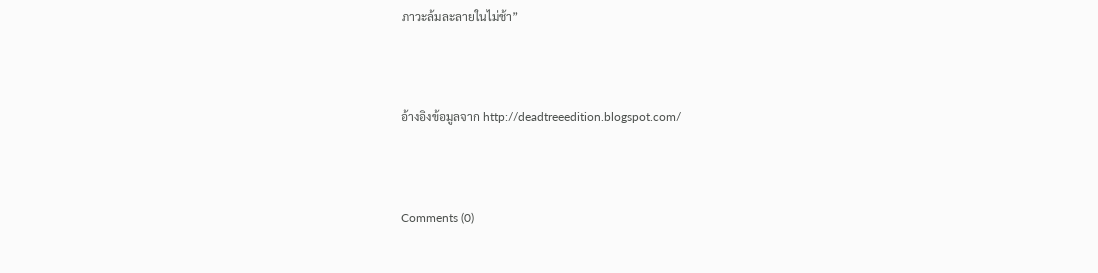ภาวะล้มละลายในไม่ช้า”



อ้างอิงข้อมูลจาก http://deadtreeedition.blogspot.com/



Comments (0)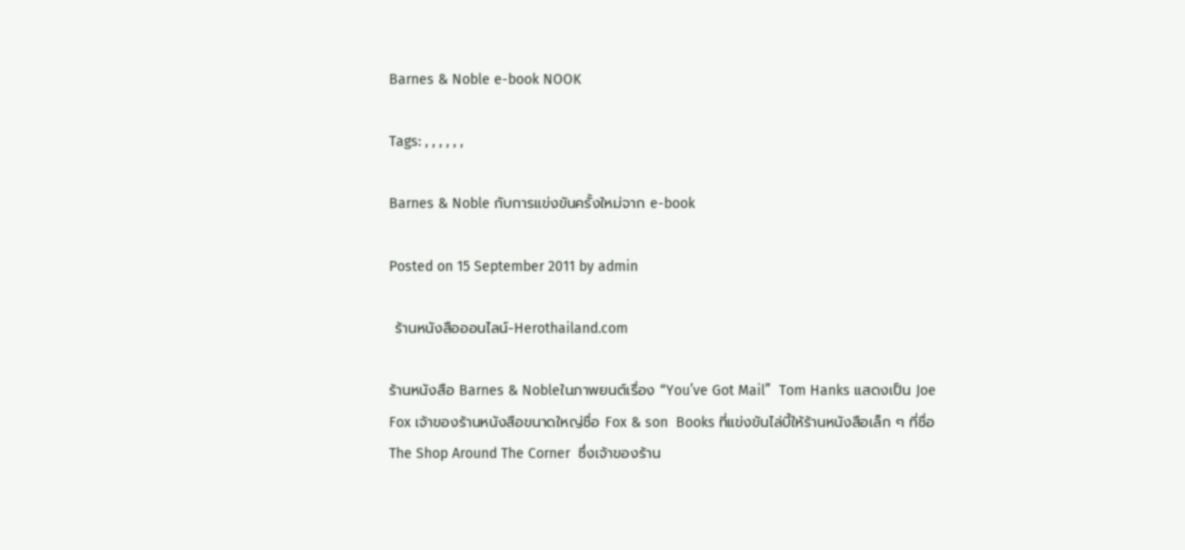Barnes & Noble e-book NOOK

Tags: , , , , , ,

Barnes & Noble กับการแข่งขันครั้งใหม่จาก e-book

Posted on 15 September 2011 by admin

 ร้านหนังสือออนไลน์-Herothailand.com

ร้านหนังสือ Barnes & Nobleในภาพยนต์เรื่อง “You’ve Got Mail”  Tom Hanks แสดงเป็น Joe Fox เจ้าของร้านหนังสือขนาดใหญ่ชื่อ Fox & son  Books ที่แข่งขันไล่บี้ให้ร้านหนังสือเล็ก ๆ ที่ชื่อ The Shop Around The Corner  ซึ่งเจ้าของร้าน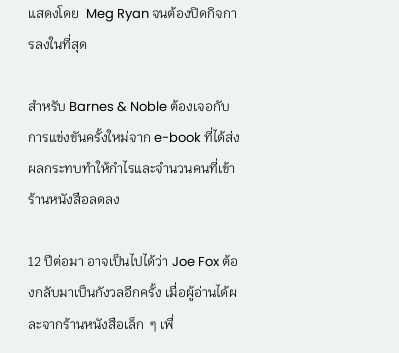แสดงโดย  Meg Ryan จนต้องปิดกิจการลงในที่สุด

สำหรับ Barnes & Noble ต้องเจอกับการแข่งขันครั้งใหม่จาก e-book ที่ได้ส่งผลกระทบทำให้กำไรและจำนวนคนที่เข้าร้านหนังสือลดลง

12 ปีต่อมา อาจเป็นไปได้ว่า Joe Fox ต้องกลับมาเป็นกังวลอีกครั้ง เมื่อผู้อ่านได้ผละจากร้านหนังสือเล็ก  ๆ เพื่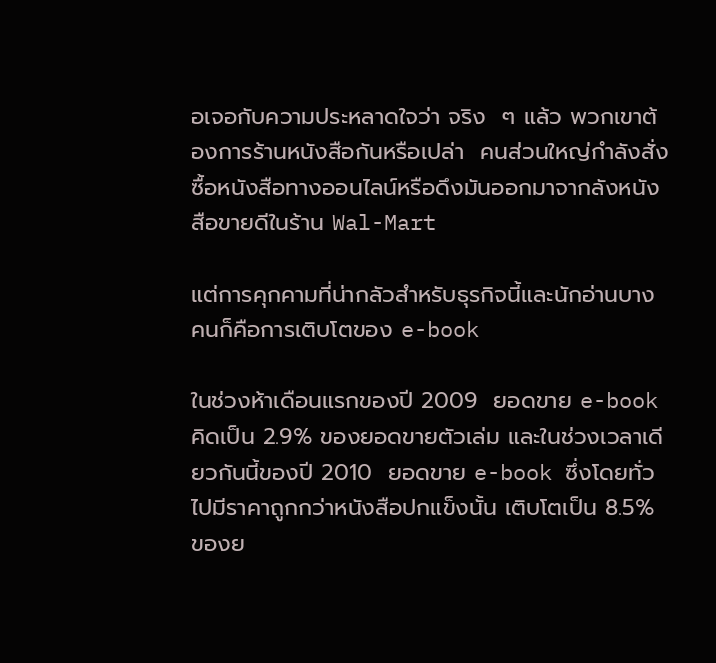อเจอกับความประหลาดใจว่า จริง  ๆ แล้ว พวกเขาต้องการร้านหนังสือกันหรือเปล่า  คนส่วนใหญ่กำลังสั่งซื้อหนังสือทางออนไลน์หรือดึงมันออกมาจากลังหนังสือขายดีในร้าน Wal-Mart

แต่การคุกคามที่น่ากลัวสำหรับธุรกิจนี้และนักอ่านบางคนก็คือการเติบโตของ e-book

ในช่วงห้าเดือนแรกของปี 2009  ยอดขาย e-book คิดเป็น 2.9% ของยอดขายตัวเล่ม และในช่วงเวลาเดียวกันนี้ของปี 2010  ยอดขาย e-book ซึ่งโดยทั่วไปมีราคาถูกกว่าหนังสือปกแข็งนั้น เติบโตเป็น 8.5% ของย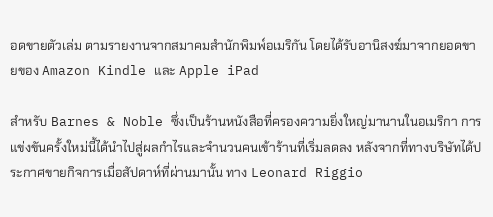อดขายตัวเล่ม ตามรายงานจากสมาคมสำนักพิมพ์อเมริกัน โดยได้รับอานิสงฆ์มาจากยอดขายของ Amazon Kindle และ Apple iPad

สำหรับ Barnes & Noble ซึ่งเป็นร้านหนังสือที่ครองความยิ่งใหญ่มานานในอเมริกา การแข่งขันครั้งใหม่นี้ได้นำไปสู่ผลกำไรและจำนวนคนเข้าร้านที่เริ่มลดลง หลังจากที่ทางบริษัทได้ประกาศขายกิจการเมื่อสัปดาห์ที่ผ่านมานั้น ทาง Leonard Riggio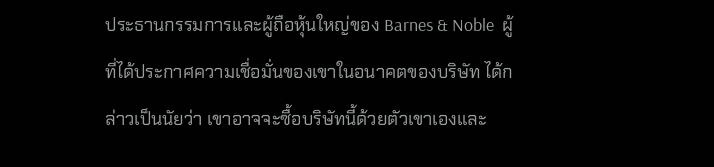ประธานกรรมการและผู้ถือหุ้นใหญ่ของ Barnes & Noble  ผู้ที่ได้ประกาศความเชื่อมั่นของเขาในอนาคตของบริษัท ได้กล่าวเป็นนัยว่า เขาอาจจะซื้อบริษัทนี้ด้วยตัวเขาเองและ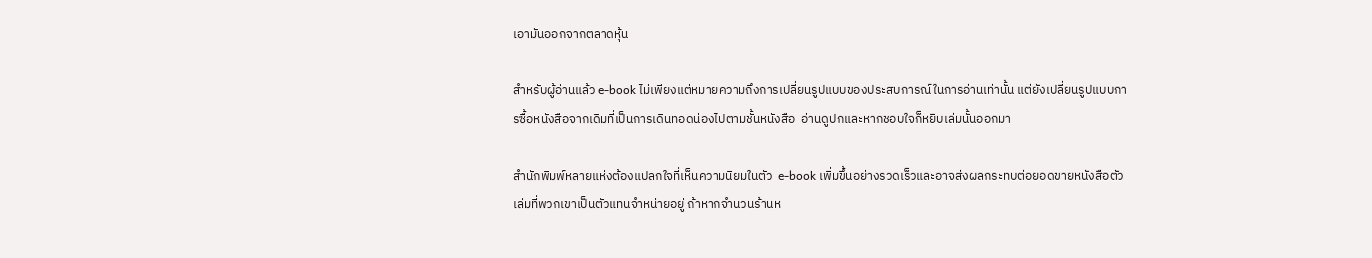เอามันออกจากตลาดหุ้น

สำหรับผู้อ่านแล้ว e-book ไม่เพียงแต่หมายความถึงการเปลี่ยนรูปแบบของประสบการณ์ในการอ่านเท่านั้น แต่ยังเปลี่ยนรูปแบบการซื้อหนังสือจากเดิมที่เป็นการเดินทอดน่องไปตามชั้นหนังสือ  อ่านดูปกและหากชอบใจก็หยิบเล่มนั้นออกมา

สำนักพิมพ์หลายแห่งต้องแปลกใจที่เห็นความนิยมในตัว  e-book เพิ่มขึ้นอย่างรวดเร็วและอาจส่งผลกระทบต่อยอดขายหนังสือตัวเล่มที่พวกเขาเป็นตัวแทนจำหน่ายอยู่ ถ้าหากจำนวนร้านห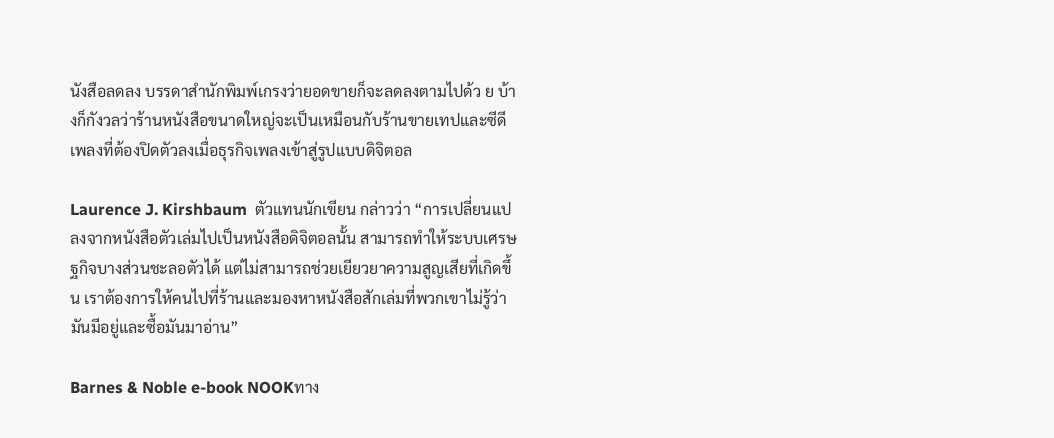นังสือลดลง บรรดาสำนักพิมพ์เกรงว่ายอดขายก็จะลดลงตามไปด้ว ย บ้างก็กังวลว่าร้านหนังสือขนาดใหญ่จะเป็นเหมือนกับร้านขายเทปและซีดีเพลงที่ต้องปิดตัวลงเมื่อธุรกิจเพลงเข้าสู่รูปแบบดิจิตอล

Laurence J. Kirshbaum  ตัวแทนนักเขียน กล่าวว่า “การเปลี่ยนแปลงจากหนังสือตัวเล่มไปเป็นหนังสือดิจิตอลนั้น สามารถทำให้ระบบเศรษฐกิจบางส่วนชะลอตัวได้ แต่ไม่สามารถช่วยเยียวยาความสูญเสียที่เกิดขึ้น เราต้องการให้คนไปที่ร้านและมองหาหนังสือสักเล่มที่พวกเขาไม่รู้ว่ามันมีอยู่และซื้อมันมาอ่าน”

Barnes & Noble e-book NOOKทาง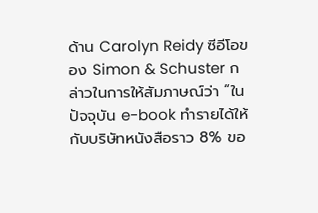ด้าน Carolyn Reidy ซีอีโอของ Simon & Schuster กล่าวในการให้สัมภาษณ์ว่า “ในปัจจุบัน e-book ทำรายได้ให้กับบริษัทหนังสือราว 8% ขอ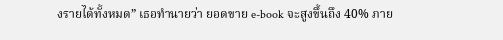งรายได้ทั้งหมด” เธอทำนายว่า ยอดขาย e-book จะสูงขึ้นถึง 40% ภาย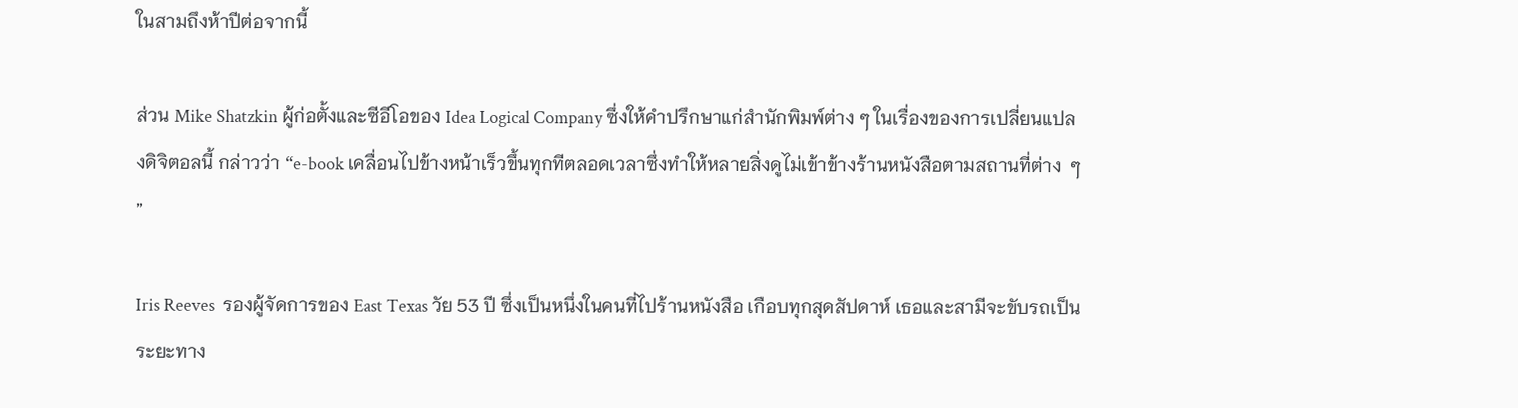ในสามถึงห้าปีต่อจากนี้

ส่วน Mike Shatzkin ผู้ก่อตั้งและซีอีโอของ Idea Logical Company ซึ่งให้คำปรึกษาแก่สำนักพิมพ์ต่าง ๆ ในเรื่องของการเปลี่ยนแปลงดิจิตอลนี้ กล่าวว่า “e-book เคลื่อนไปข้างหน้าเร็วขึ้นทุกทีตลอดเวลาซึ่งทำให้หลายสิ่งดูไม่เข้าข้างร้านหนังสือตามสถานที่ต่าง  ๆ ”

Iris Reeves  รองผู้จัดการของ East Texas วัย 53 ปี ซึ่งเป็นหนึ่งในคนที่ไปร้านหนังสือ เกือบทุกสุดสัปดาห์ เธอและสามีจะขับรถเป็นระยะทาง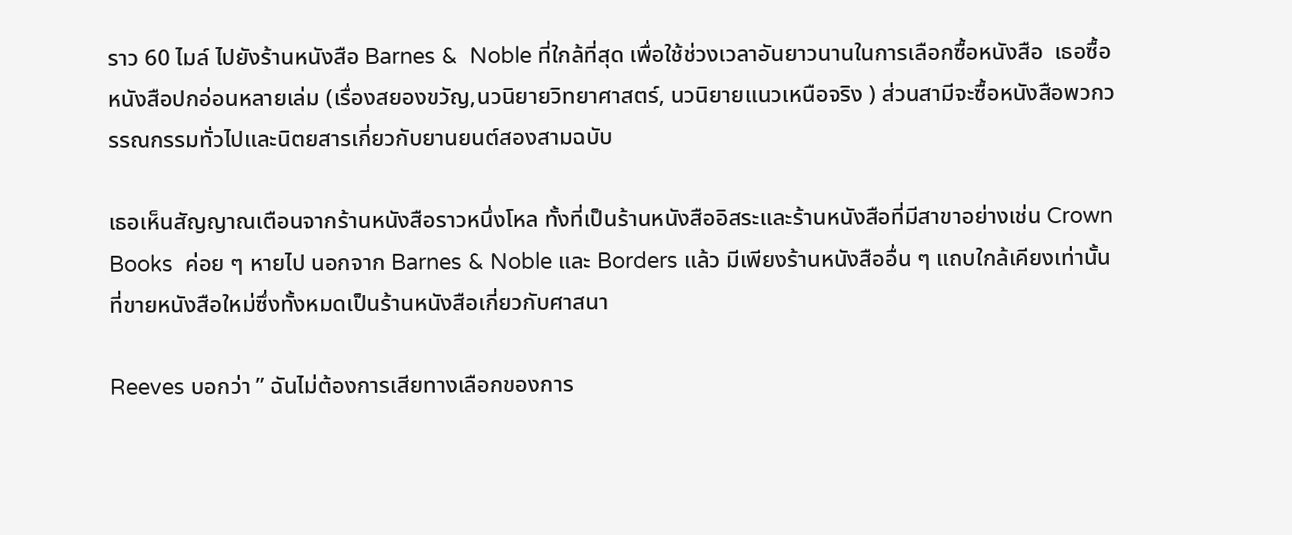ราว 60 ไมล์ ไปยังร้านหนังสือ Barnes &  Noble ที่ใกล้ที่สุด เพื่อใช้ช่วงเวลาอันยาวนานในการเลือกซื้อหนังสือ  เธอซื้อหนังสือปกอ่อนหลายเล่ม (เรื่องสยองขวัญ,นวนิยายวิทยาศาสตร์, นวนิยายแนวเหนือจริง ) ส่วนสามีจะซื้อหนังสือพวกวรรณกรรมทั่วไปและนิตยสารเกี่ยวกับยานยนต์สองสามฉบับ

เธอเห็นสัญญาณเตือนจากร้านหนังสือราวหนึ่งโหล ทั้งที่เป็นร้านหนังสืออิสระและร้านหนังสือที่มีสาขาอย่างเช่น Crown Books  ค่อย ๆ หายไป นอกจาก Barnes & Noble และ Borders แล้ว มีเพียงร้านหนังสืออื่น ๆ แถบใกล้เคียงเท่านั้นที่ขายหนังสือใหม่ซึ่งทั้งหมดเป็นร้านหนังสือเกี่ยวกับศาสนา

Reeves บอกว่า ” ฉันไม่ต้องการเสียทางเลือกของการ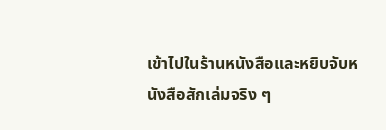เข้าไปในร้านหนังสือและหยิบจับหนังสือสักเล่มจริง ๆ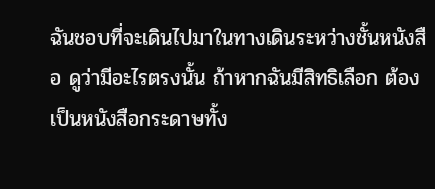ฉันชอบที่จะเดินไปมาในทางเดินระหว่างชั้นหนังสือ ดูว่ามีอะไรตรงนั้น ถ้าหากฉันมีสิทธิเลือก ต้องเป็นหนังสือกระดาษทั้ง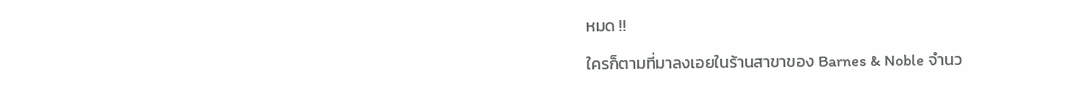หมด !!

ใครก็ตามที่มาลงเอยในร้านสาขาของ Barnes & Noble จำนว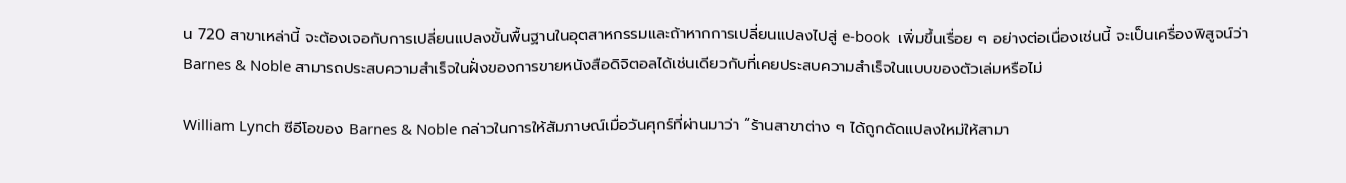น 720 สาขาเหล่านี้ จะต้องเจอกับการเปลี่ยนแปลงขั้นพื้นฐานในอุตสาหกรรมและถ้าหากการเปลี่ยนแปลงไปสู่ e-book  เพิ่มขึ้นเรื่อย ๆ อย่างต่อเนื่องเช่นนี้ จะเป็นเครื่องพิสูจน์ว่า Barnes & Noble สามารถประสบความสำเร็จในฝั่งของการขายหนังสือดิจิตอลได้เช่นเดียวกับที่เคยประสบความสำเร็จในแบบของตัวเล่มหรือไม่

William Lynch ซีอีโอของ Barnes & Noble กล่าวในการให้สัมภาษณ์เมื่อวันศุกร์ที่ผ่านมาว่า “ร้านสาขาต่าง ๆ ได้ถูกดัดแปลงใหม่ให้สามา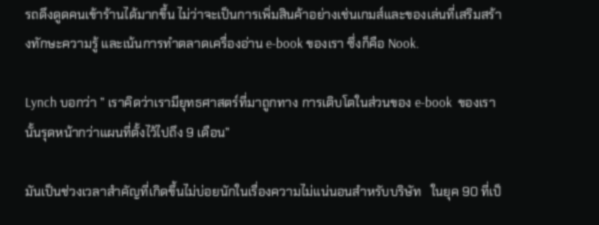รถดึงดูดคนเข้าร้านได้มากขึ้น ไม่ว่าจะเป็นการเพิ่มสินค้าอย่างเช่นเกมส์และของเล่นที่เสริมสร้างทักษะความรู้ และเน้นการทำตลาดเครื่องอ่าน e-book ของเรา ซึ่งก็คือ Nook.

Lynch บอกว่า ” เราคิดว่าเรามียุทธศาสตร์ที่มาถูกทาง การเติบโตในส่วนของ e-book  ของเรานั้นรุดหน้ากว่าแผนที่ตั้งไว้ไปถึง 9 เดือน”

มันเป็นช่วงเวลาสำคัญที่เกิดขึ้นไม่บ่อยนักในเรื่องความไม่แน่นอนสำหรับบริษัท   ในยุค 90 ที่เป็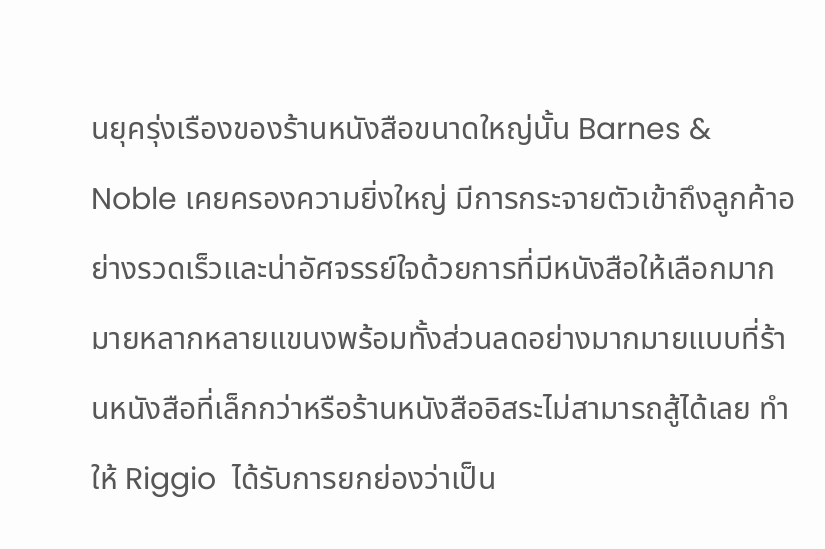นยุครุ่งเรืองของร้านหนังสือขนาดใหญ่นั้น Barnes & Noble เคยครองความยิ่งใหญ่ มีการกระจายตัวเข้าถึงลูกค้าอย่างรวดเร็วและน่าอัศจรรย์ใจด้วยการที่มีหนังสือให้เลือกมากมายหลากหลายแขนงพร้อมทั้งส่วนลดอย่างมากมายแบบที่ร้านหนังสือที่เล็กกว่าหรือร้านหนังสืออิสระไม่สามารถสู้ได้เลย ทำให้ Riggio  ได้รับการยกย่องว่าเป็น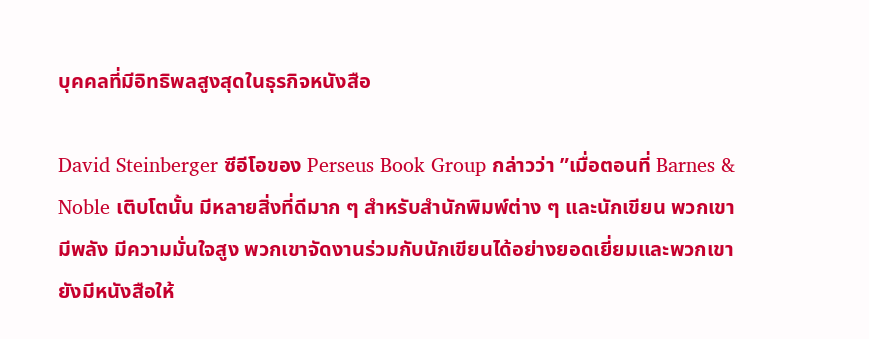บุคคลที่มีอิทธิพลสูงสุดในธุรกิจหนังสือ

David Steinberger ซีอีโอของ Perseus Book Group กล่าวว่า ”เมื่อตอนที่ Barnes & Noble เติบโตนั้น มีหลายสิ่งที่ดีมาก ๆ สำหรับสำนักพิมพ์ต่าง ๆ และนักเขียน พวกเขามีพลัง มีความมั่นใจสูง พวกเขาจัดงานร่วมกับนักเขียนได้อย่างยอดเยี่ยมและพวกเขายังมีหนังสือให้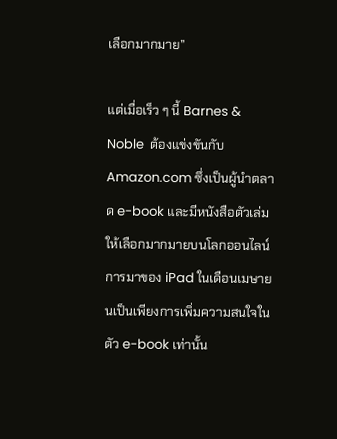เลือกมากมาย”

แต่เมื่อเร็ว ๆ นี้ Barnes & Noble  ต้องแข่งขันกับ Amazon.com ซึ่งเป็นผู้นำตลาด e-book และมีหนังสือตัวเล่มให้เลือกมากมายบนโลกออนไลน์ การมาของ iPad ในเดือนเมษายนเป็นเพียงการเพิ่มความสนใจในตัว e-book เท่านั้น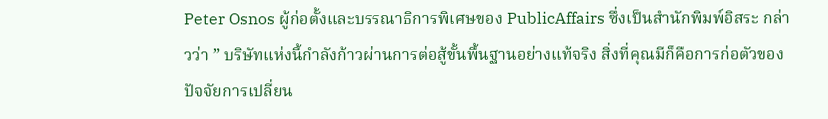Peter Osnos ผู้ก่อตั้งและบรรณาธิการพิเศษของ PublicAffairs ซึ่งเป็นสำนักพิมพ์อิสระ กล่าวว่า ” บริษัทแห่งนี้กำลังก้าวผ่านการต่อสู้ขั้นพื้นฐานอย่างแท้จริง สิ่งที่คุณมีก็คือการก่อตัวของปัจจัยการเปลี่ยน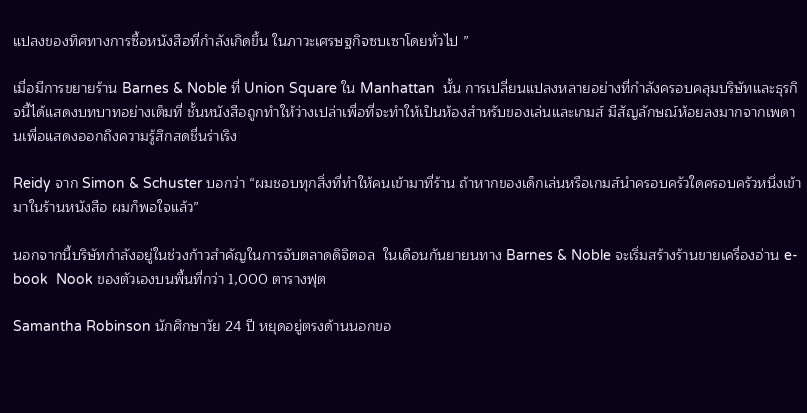แปลงของทิศทางการซื้อหนังสือที่กำลังเกิดขึ้น ในภาวะเศรษฐกิจซบเซาโดยทั่วไป ”

เมื่อมีการขยายร้าน Barnes & Noble ที่ Union Square ใน Manhattan  นั้น การเปลี่ยนแปลงหลายอย่างที่กำลังครอบคลุมบริษัทและธุรกิจนี้ได้แสดงบทบาทอย่างเต็มที่ ชั้นหนังสือถูกทำให้ว่างเปล่าเพื่อที่จะทำให้เป็นห้องสำหรับของเล่นและเกมส์ มีสัญลักษณ์ห้อยลงมากจากเพดานเพื่อแสดงออกถึงความรู้สึกสดชื่นร่าเริง

Reidy จาก Simon & Schuster บอกว่า “ผมชอบทุกสิ่งที่ทำให้คนเข้ามาที่ร้าน ถ้าหากของเด็กเล่นหรือเกมส์นำครอบครัวใดครอบครัวหนึ่งเข้ามาในร้านหนังสือ ผมก็พอใจแล้ว”

นอกจากนี้บริษัทกำลังอยู่ในช่วงก้าวสำคัญในการจับตลาดดิจิตอล  ในเดือนกันยายนทาง Barnes & Noble จะเริ่มสร้างร้านขายเครื่องอ่าน e-book  Nook ของตัวเองบนพื้นที่กว่า 1,000 ตารางฟุต

Samantha Robinson นักศึกษาวัย 24 ปี หยุดอยู่ตรงด้านนอกขอ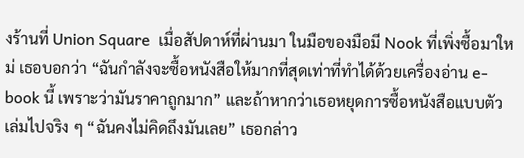งร้านที่ Union Square  เมื่อสัปดาห์ที่ผ่านมา ในมือของมือมี Nook ที่เพิ่งซื้อมาใหม่ เธอบอกว่า “ฉันกำลังจะซื้อหนังสือให้มากที่สุดเท่าที่ทำได้ด้วยเครื่องอ่าน e-book นี้ เพราะว่ามันราคาถูกมาก” และถ้าหากว่าเธอหยุดการซื้อหนังสือแบบตัวเล่มไปจริง ๆ “ฉันคงไม่คิดถึงมันเลย” เธอกล่าว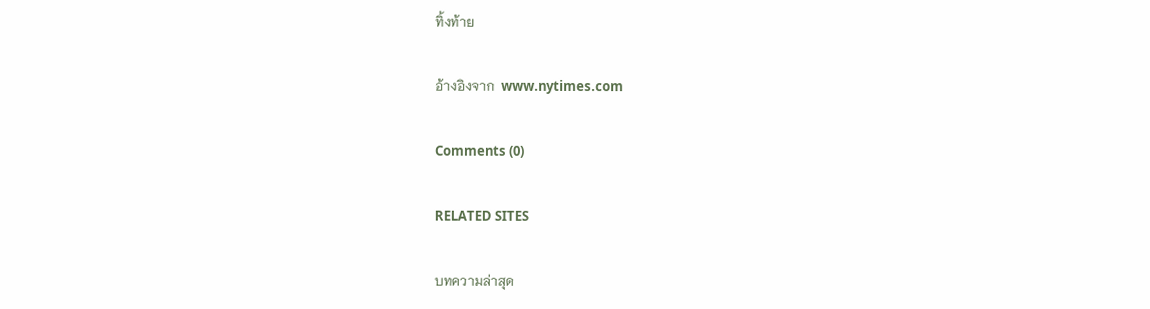ทิ้งท้าย

อ้างอิงจาก  www.nytimes.com

Comments (0)

RELATED SITES

บทความล่าสุด